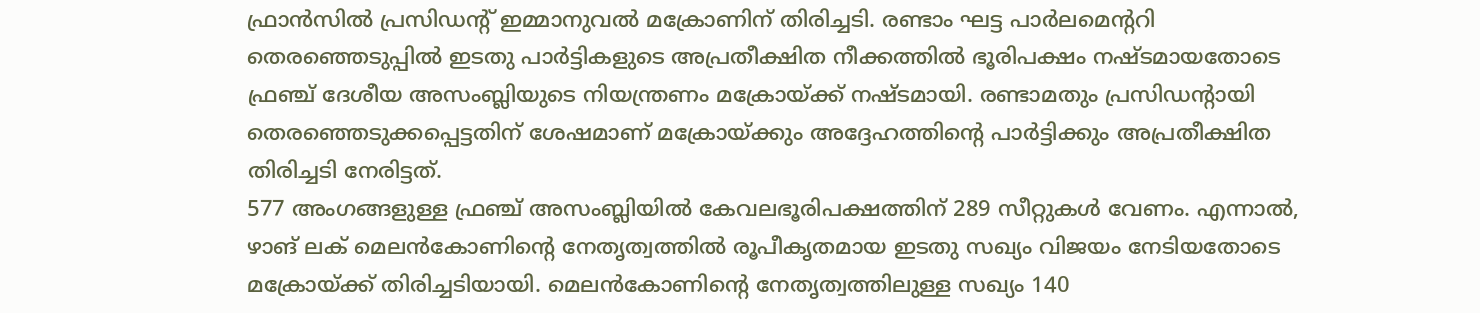ഫ്രാൻസിൽ പ്രസിഡന്റ് ഇമ്മാനുവൽ മക്രോണിന് തിരിച്ചടി. രണ്ടാം ഘട്ട പാർലമെന്ററി തെരഞ്ഞെടുപ്പിൽ ഇടതു പാർട്ടികളുടെ അപ്രതീക്ഷിത നീക്കത്തിൽ ഭൂരിപക്ഷം നഷ്ടമായതോടെ ഫ്രഞ്ച് ദേശീയ അസംബ്ലിയുടെ നിയന്ത്രണം മക്രോയ്ക്ക് നഷ്ടമായി. രണ്ടാമതും പ്രസിഡന്റായി തെരഞ്ഞെടുക്കപ്പെട്ടതിന് ശേഷമാണ് മക്രോയ്ക്കും അദ്ദേഹത്തിന്റെ പാർട്ടിക്കും അപ്രതീക്ഷിത തിരിച്ചടി നേരിട്ടത്.
577 അംഗങ്ങളുള്ള ഫ്രഞ്ച് അസംബ്ലിയിൽ കേവലഭൂരിപക്ഷത്തിന് 289 സീറ്റുകൾ വേണം. എന്നാൽ, ഴാങ് ലക് മെലൻകോണിന്റെ നേതൃത്വത്തിൽ രൂപീകൃതമായ ഇടതു സഖ്യം വിജയം നേടിയതോടെ മക്രോയ്ക്ക് തിരിച്ചടിയായി. മെലൻകോണിന്റെ നേതൃത്വത്തിലുള്ള സഖ്യം 140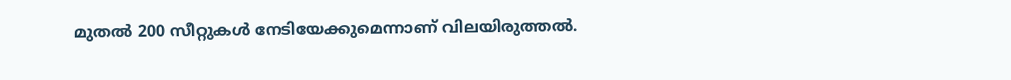മുതൽ 200 സീറ്റുകൾ നേടിയേക്കുമെന്നാണ് വിലയിരുത്തൽ.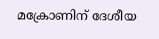മക്രോണിന് ദേശീയ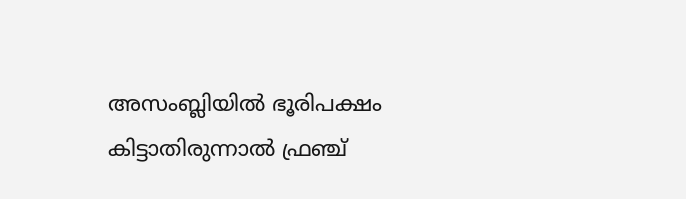അസംബ്ലിയിൽ ഭൂരിപക്ഷം കിട്ടാതിരുന്നാൽ ഫ്രഞ്ച്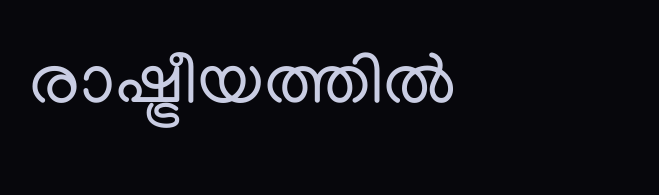രാഷ്ട്രീയത്തിൽ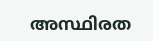അസ്ഥിരത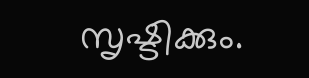സൃഷ്ടിക്കും.